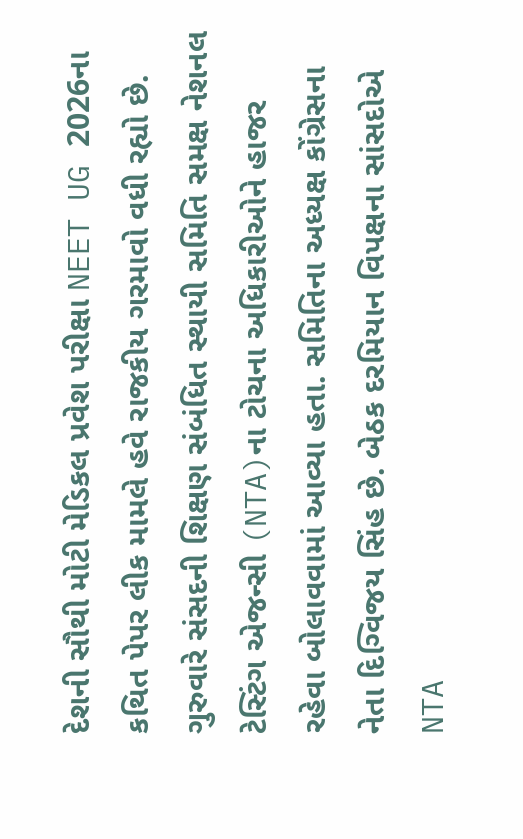દેશની સૌથી મોટી મેડિકલ પ્રવેશ પરીક્ષા NEET UG 2026ના કથિત પેપર લીક મામલે હવે રાજકીય ગરમાવો વધી રહ્યો છે. ગુરુવારે સંસદની શિક્ષણ સંબંધિત સ્થાયી સમિતિ સમક્ષ નેશનલ ટેસ્ટિંગ એજન્સી (NTA)ના ટોચના અધિકારીઓને હાજર રહેવા બોલાવવામાં આવ્યા હતા. સમિતિના અધ્યક્ષ કોંગ્રેસના નેતા દિગ્વિજય સિંહ છે. બેઠક દરમિયાન વિપક્ષના સાંસદોએ NTA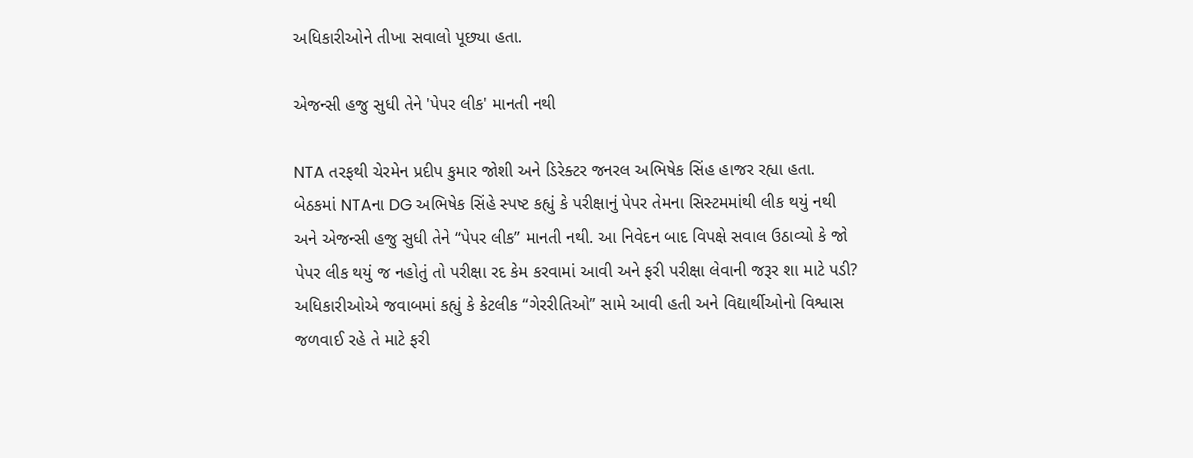અધિકારીઓને તીખા સવાલો પૂછ્યા હતા.

એજન્સી હજુ સુધી તેને 'પેપર લીક' માનતી નથી

NTA તરફથી ચેરમેન પ્રદીપ કુમાર જોશી અને ડિરેક્ટર જનરલ અભિષેક સિંહ હાજર રહ્યા હતા. બેઠકમાં NTAના DG અભિષેક સિંહે સ્પષ્ટ કહ્યું કે પરીક્ષાનું પેપર તેમના સિસ્ટમમાંથી લીક થયું નથી અને એજન્સી હજુ સુધી તેને “પેપર લીક” માનતી નથી. આ નિવેદન બાદ વિપક્ષે સવાલ ઉઠાવ્યો કે જો પેપર લીક થયું જ નહોતું તો પરીક્ષા રદ કેમ કરવામાં આવી અને ફરી પરીક્ષા લેવાની જરૂર શા માટે પડી? અધિકારીઓએ જવાબમાં કહ્યું કે કેટલીક “ગેરરીતિઓ” સામે આવી હતી અને વિદ્યાર્થીઓનો વિશ્વાસ જળવાઈ રહે તે માટે ફરી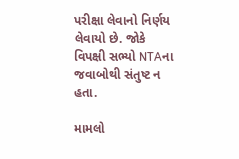પરીક્ષા લેવાનો નિર્ણય લેવાયો છે. જોકે વિપક્ષી સભ્યો NTAના જવાબોથી સંતુષ્ટ ન હતા.

મામલો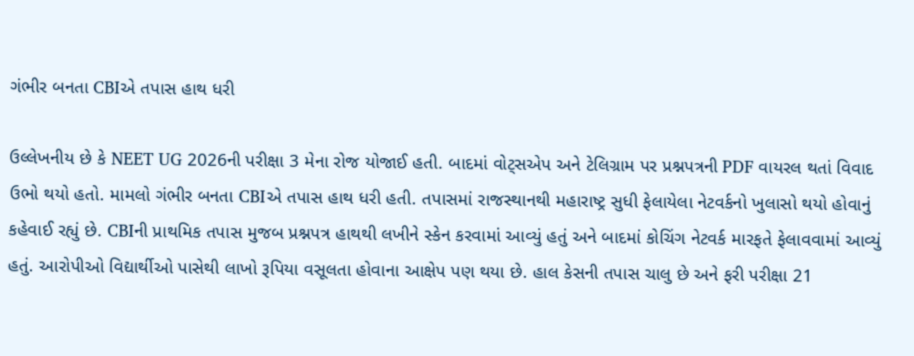ગંભીર બનતા CBIએ તપાસ હાથ ધરી

ઉલ્લેખનીય છે કે NEET UG 2026ની પરીક્ષા 3 મેના રોજ યોજાઈ હતી. બાદમાં વોટ્સએપ અને ટેલિગ્રામ પર પ્રશ્નપત્રની PDF વાયરલ થતાં વિવાદ ઉભો થયો હતો. મામલો ગંભીર બનતા CBIએ તપાસ હાથ ધરી હતી. તપાસમાં રાજસ્થાનથી મહારાષ્ટ્ર સુધી ફેલાયેલા નેટવર્કનો ખુલાસો થયો હોવાનું કહેવાઈ રહ્યું છે. CBIની પ્રાથમિક તપાસ મુજબ પ્રશ્નપત્ર હાથથી લખીને સ્કેન કરવામાં આવ્યું હતું અને બાદમાં કોચિંગ નેટવર્ક મારફતે ફેલાવવામાં આવ્યું હતું. આરોપીઓ વિદ્યાર્થીઓ પાસેથી લાખો રૂપિયા વસૂલતા હોવાના આક્ષેપ પણ થયા છે. હાલ કેસની તપાસ ચાલુ છે અને ફરી પરીક્ષા 21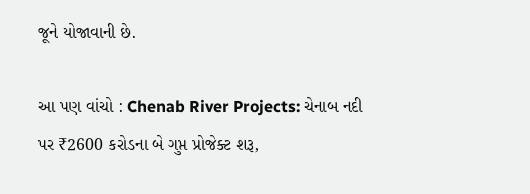જૂને યોજાવાની છે.

આ પણ વાંચો : Chenab River Projects: ચેનાબ નદી પર ₹2600 કરોડના બે ગુપ્ત પ્રોજેક્ટ શરૂ,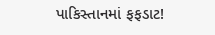પાકિસ્તાનમાં ફફડાટ!